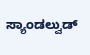ಸ್ಯಾಂಡಲ್ವುಡ್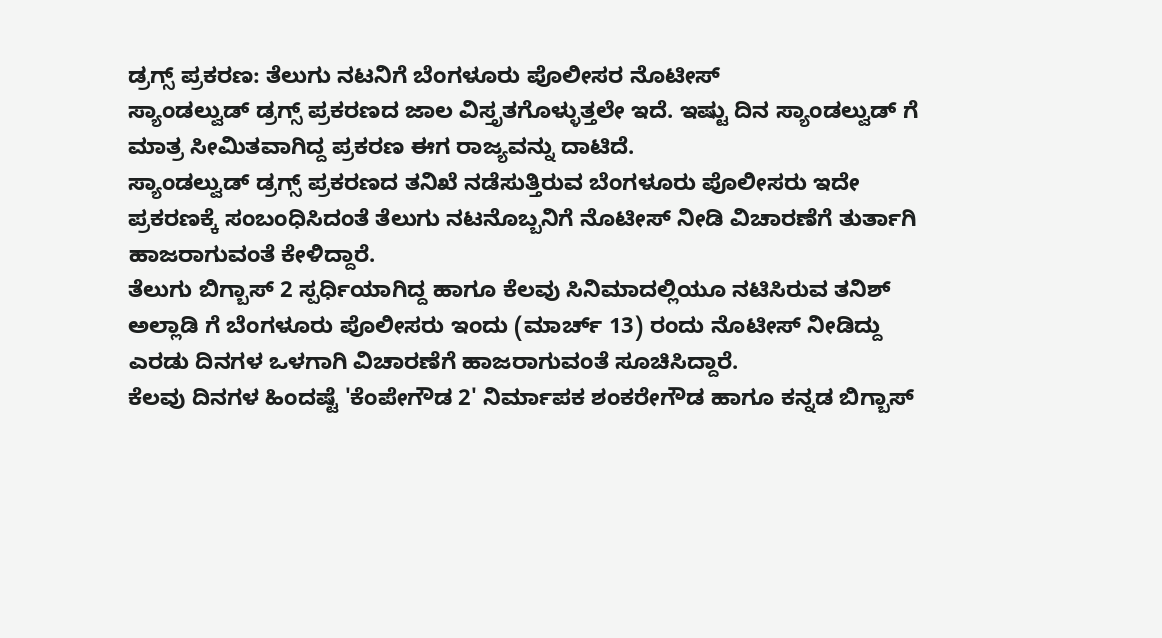ಡ್ರಗ್ಸ್ ಪ್ರಕರಣ: ತೆಲುಗು ನಟನಿಗೆ ಬೆಂಗಳೂರು ಪೊಲೀಸರ ನೊಟೀಸ್
ಸ್ಯಾಂಡಲ್ವುಡ್ ಡ್ರಗ್ಸ್ ಪ್ರಕರಣದ ಜಾಲ ವಿಸ್ತೃತಗೊಳ್ಳುತ್ತಲೇ ಇದೆ. ಇಷ್ಟು ದಿನ ಸ್ಯಾಂಡಲ್ವುಡ್ ಗೆ ಮಾತ್ರ ಸೀಮಿತವಾಗಿದ್ದ ಪ್ರಕರಣ ಈಗ ರಾಜ್ಯವನ್ನು ದಾಟಿದೆ.
ಸ್ಯಾಂಡಲ್ವುಡ್ ಡ್ರಗ್ಸ್ ಪ್ರಕರಣದ ತನಿಖೆ ನಡೆಸುತ್ತಿರುವ ಬೆಂಗಳೂರು ಪೊಲೀಸರು ಇದೇ ಪ್ರಕರಣಕ್ಕೆ ಸಂಬಂಧಿಸಿದಂತೆ ತೆಲುಗು ನಟನೊಬ್ಬನಿಗೆ ನೊಟೀಸ್ ನೀಡಿ ವಿಚಾರಣೆಗೆ ತುರ್ತಾಗಿ ಹಾಜರಾಗುವಂತೆ ಕೇಳಿದ್ದಾರೆ.
ತೆಲುಗು ಬಿಗ್ಬಾಸ್ 2 ಸ್ಪರ್ಧಿಯಾಗಿದ್ದ ಹಾಗೂ ಕೆಲವು ಸಿನಿಮಾದಲ್ಲಿಯೂ ನಟಿಸಿರುವ ತನಿಶ್ ಅಲ್ಲಾಡಿ ಗೆ ಬೆಂಗಳೂರು ಪೊಲೀಸರು ಇಂದು (ಮಾರ್ಚ್ 13) ರಂದು ನೊಟೀಸ್ ನೀಡಿದ್ದು ಎರಡು ದಿನಗಳ ಒಳಗಾಗಿ ವಿಚಾರಣೆಗೆ ಹಾಜರಾಗುವಂತೆ ಸೂಚಿಸಿದ್ದಾರೆ.
ಕೆಲವು ದಿನಗಳ ಹಿಂದಷ್ಟೆ 'ಕೆಂಪೇಗೌಡ 2' ನಿರ್ಮಾಪಕ ಶಂಕರೇಗೌಡ ಹಾಗೂ ಕನ್ನಡ ಬಿಗ್ಬಾಸ್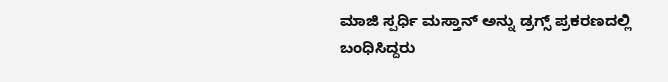ಮಾಜಿ ಸ್ಪರ್ಧಿ ಮಸ್ತಾನ್ ಅನ್ನು ಡ್ರಗ್ಸ್ ಪ್ರಕರಣದಲ್ಲಿ ಬಂಧಿಸಿದ್ದರು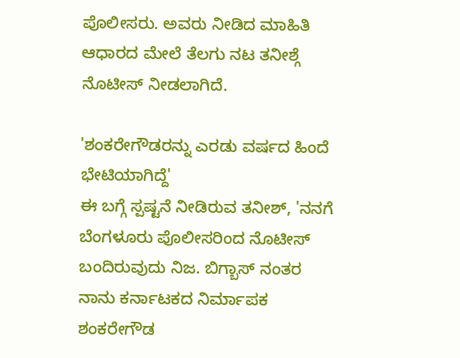ಪೊಲೀಸರು. ಅವರು ನೀಡಿದ ಮಾಹಿತಿ ಆಧಾರದ ಮೇಲೆ ತೆಲಗು ನಟ ತನೀಶ್ಗೆ ನೊಟೀಸ್ ನೀಡಲಾಗಿದೆ.

'ಶಂಕರೇಗೌಡರನ್ನು ಎರಡು ವರ್ಷದ ಹಿಂದೆ ಭೇಟಿಯಾಗಿದ್ದೆ'
ಈ ಬಗ್ಗೆ ಸ್ಪಷ್ಟನೆ ನೀಡಿರುವ ತನೀಶ್, 'ನನಗೆ ಬೆಂಗಳೂರು ಪೊಲೀಸರಿಂದ ನೊಟೀಸ್ ಬಂದಿರುವುದು ನಿಜ. ಬಿಗ್ಬಾಸ್ ನಂತರ ನಾನು ಕರ್ನಾಟಕದ ನಿರ್ಮಾಪಕ ಶಂಕರೇಗೌಡ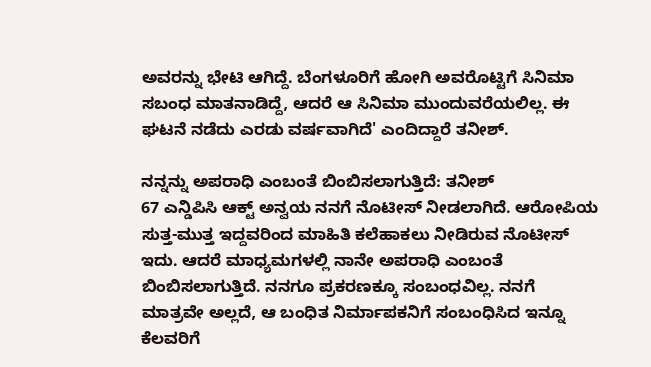ಅವರನ್ನು ಭೇಟಿ ಆಗಿದ್ದೆ. ಬೆಂಗಳೂರಿಗೆ ಹೋಗಿ ಅವರೊಟ್ಟಿಗೆ ಸಿನಿಮಾ ಸಬಂಧ ಮಾತನಾಡಿದ್ದೆ, ಆದರೆ ಆ ಸಿನಿಮಾ ಮುಂದುವರೆಯಲಿಲ್ಲ. ಈ ಘಟನೆ ನಡೆದು ಎರಡು ವರ್ಷವಾಗಿದೆ' ಎಂದಿದ್ದಾರೆ ತನೀಶ್.

ನನ್ನನ್ನು ಅಪರಾಧಿ ಎಂಬಂತೆ ಬಿಂಬಿಸಲಾಗುತ್ತಿದೆ: ತನೀಶ್
67 ಎನ್ಡಿಪಿಸಿ ಆಕ್ಟ್ ಅನ್ವಯ ನನಗೆ ನೊಟೀಸ್ ನೀಡಲಾಗಿದೆ. ಆರೋಪಿಯ ಸುತ್ತ-ಮುತ್ತ ಇದ್ದವರಿಂದ ಮಾಹಿತಿ ಕಲೆಹಾಕಲು ನೀಡಿರುವ ನೊಟೀಸ್ ಇದು. ಆದರೆ ಮಾಧ್ಯಮಗಳಲ್ಲಿ ನಾನೇ ಅಪರಾಧಿ ಎಂಬಂತೆ ಬಿಂಬಿಸಲಾಗುತ್ತಿದೆ. ನನಗೂ ಪ್ರಕರಣಕ್ಕೂ ಸಂಬಂಧವಿಲ್ಲ. ನನಗೆ ಮಾತ್ರವೇ ಅಲ್ಲದೆ, ಆ ಬಂಧಿತ ನಿರ್ಮಾಪಕನಿಗೆ ಸಂಬಂಧಿಸಿದ ಇನ್ನೂ ಕೆಲವರಿಗೆ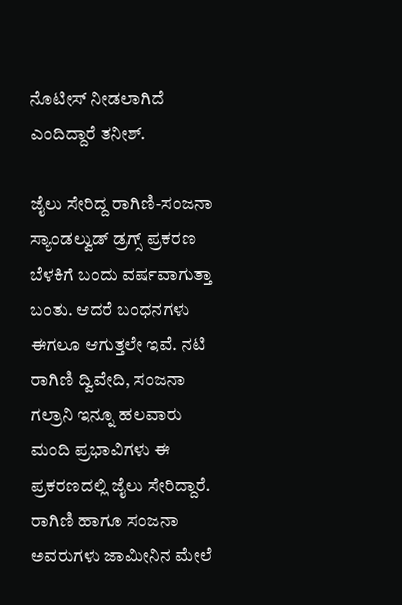ನೊಟೀಸ್ ನೀಡಲಾಗಿದೆ ಎಂದಿದ್ದಾರೆ ತನೀಶ್.

ಜೈಲು ಸೇರಿದ್ದ ರಾಗಿಣಿ-ಸಂಜನಾ
ಸ್ಯಾಂಡಲ್ವುಡ್ ಡ್ರಗ್ಸ್ ಪ್ರಕರಣ ಬೆಳಕಿಗೆ ಬಂದು ವರ್ಷವಾಗುತ್ತಾ ಬಂತು. ಆದರೆ ಬಂಧನಗಳು ಈಗಲೂ ಆಗುತ್ತಲೇ ಇವೆ. ನಟಿ ರಾಗಿಣಿ ದ್ವಿವೇದಿ, ಸಂಜನಾ ಗಲ್ರಾನಿ ಇನ್ನೂ ಹಲವಾರು ಮಂದಿ ಪ್ರಭಾವಿಗಳು ಈ ಪ್ರಕರಣದಲ್ಲಿ ಜೈಲು ಸೇರಿದ್ದಾರೆ. ರಾಗಿಣಿ ಹಾಗೂ ಸಂಜನಾ ಅವರುಗಳು ಜಾಮೀನಿನ ಮೇಲೆ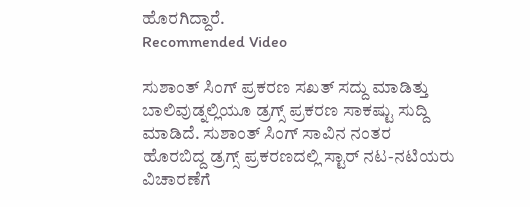ಹೊರಗಿದ್ದಾರೆ.
Recommended Video

ಸುಶಾಂತ್ ಸಿಂಗ್ ಪ್ರಕರಣ ಸಖತ್ ಸದ್ದು ಮಾಡಿತ್ತು
ಬಾಲಿವುಡ್ನಲ್ಲಿಯೂ ಡ್ರಗ್ಸ್ ಪ್ರಕರಣ ಸಾಕಷ್ಟು ಸುದ್ದಿ ಮಾಡಿದೆ. ಸುಶಾಂತ್ ಸಿಂಗ್ ಸಾವಿನ ನಂತರ ಹೊರಬಿದ್ದ ಡ್ರಗ್ಸ್ ಪ್ರಕರಣದಲ್ಲಿ ಸ್ಟಾರ್ ನಟ-ನಟಿಯರು ವಿಚಾರಣೆಗೆ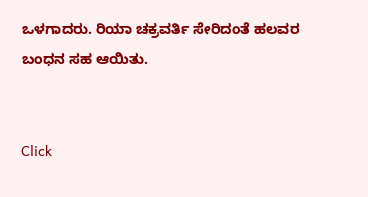ಒಳಗಾದರು. ರಿಯಾ ಚಕ್ರವರ್ತಿ ಸೇರಿದಂತೆ ಹಲವರ ಬಂಧನ ಸಹ ಆಯಿತು.


Click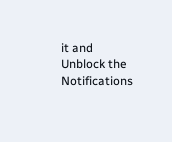it and Unblock the Notifications